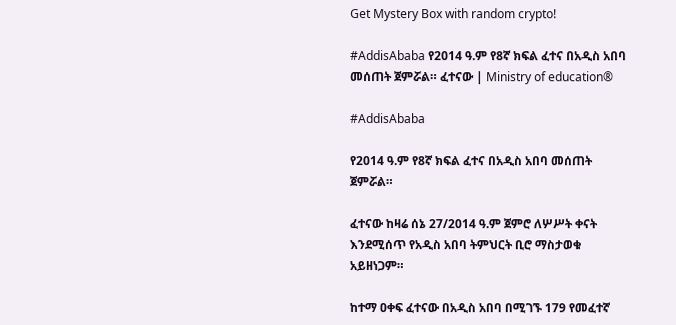Get Mystery Box with random crypto!

#AddisAbaba የ2014 ዓ.ም የ8ኛ ክፍል ፈተና በአዲስ አበባ መሰጠት ጀምሯል። ፈተናው | Ministry of education®

#AddisAbaba

የ2014 ዓ.ም የ8ኛ ክፍል ፈተና በአዲስ አበባ መሰጠት ጀምሯል።

ፈተናው ከዛሬ ሰኔ 27/2014 ዓ.ም ጀምሮ ለሦሥት ቀናት እንደሚሰጥ የአዲስ አበባ ትምህርት ቢሮ ማስታወቁ አይዘነጋም።

ከተማ ዐቀፍ ፈተናው በአዲስ አበባ በሚገኙ 179 የመፈተኛ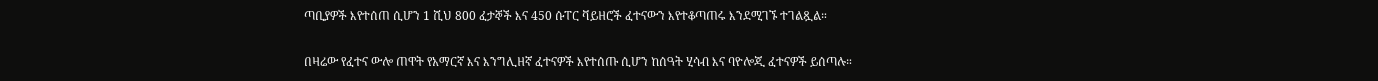ጣቢያዎች እየተሰጠ ሲሆን 1 ሺህ 800 ፈታኞች እና 450 ሱፐር ቫይዘሮች ፈተናውን እየተቆጣጠሩ እንደሚገኙ ተገልጿል።

በዛሬው የፈተና ውሎ ጠዋት የአማርኛ እና እንግሊዘኛ ፈተናዎች እየተሰጡ ሲሆን ከሰዓት ሂሳብ እና ባዮሎጂ ፈተናዎች ይሰጣሉ።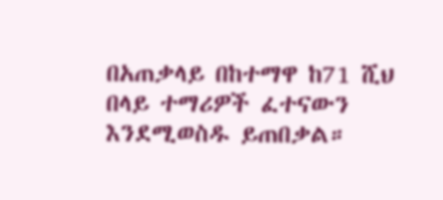በአጠቃላይ በከተማዋ ከ71 ሺህ በላይ ተማሪዎች ፈተናውን እንደሚወስዱ ይጠበቃል።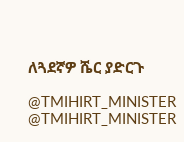ለጓደኛዎ ሼር ያድርጉ

@TMIHIRT_MINISTER
@TMIHIRT_MINISTER